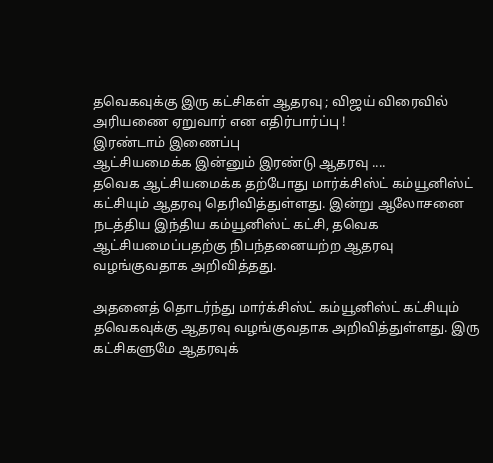தவெகவுக்கு இரு கட்சிகள் ஆதரவு ; விஜய் விரைவில் அரியணை ஏறுவார் என எதிர்பார்ப்பு !
இரண்டாம் இணைப்பு
ஆட்சியமைக்க இன்னும் இரண்டு ஆதரவு ....
தவெக ஆட்சியமைக்க தற்போது மார்க்சிஸ்ட் கம்யூனிஸ்ட் கட்சியும் ஆதரவு தெரிவித்துள்ளது. இன்று ஆலோசனை நடத்திய இந்திய கம்யூனிஸ்ட் கட்சி, தவெக ஆட்சியமைப்பதற்கு நிபந்தனையற்ற ஆதரவு வழங்குவதாக அறிவித்தது.

அதனைத் தொடர்ந்து மார்க்சிஸ்ட் கம்யூனிஸ்ட் கட்சியும் தவெகவுக்கு ஆதரவு வழங்குவதாக அறிவித்துள்ளது. இரு கட்சிகளுமே ஆதரவுக்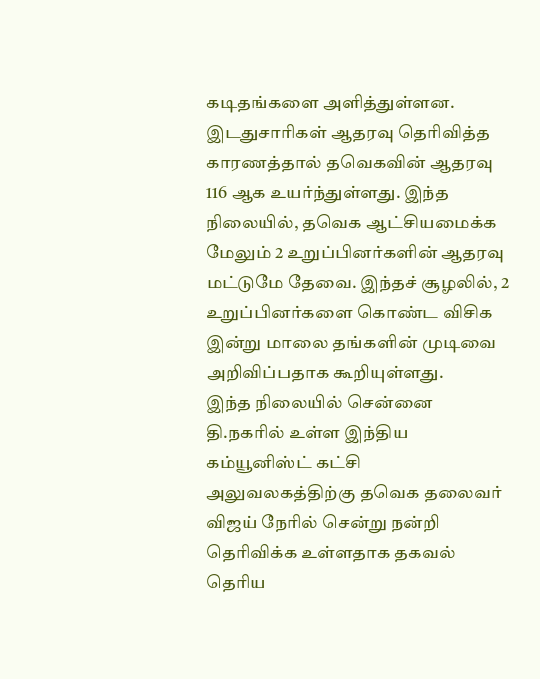கடிதங்களை அளித்துள்ளன.
இடதுசாரிகள் ஆதரவு தெரிவித்த காரணத்தால் தவெகவின் ஆதரவு 116 ஆக உயர்ந்துள்ளது. இந்த நிலையில், தவெக ஆட்சியமைக்க மேலும் 2 உறுப்பினர்களின் ஆதரவு மட்டுமே தேவை. இந்தச் சூழலில், 2 உறுப்பினர்களை கொண்ட விசிக இன்று மாலை தங்களின் முடிவை அறிவிப்பதாக கூறியுள்ளது.
இந்த நிலையில் சென்னை தி.நகரில் உள்ள இந்திய கம்யூனிஸ்ட் கட்சி அலுவலகத்திற்கு தவெக தலைவர் விஜய் நேரில் சென்று நன்றி தெரிவிக்க உள்ளதாக தகவல் தெரிய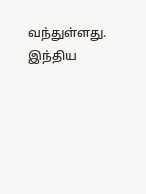வந்துள்ளது. இந்திய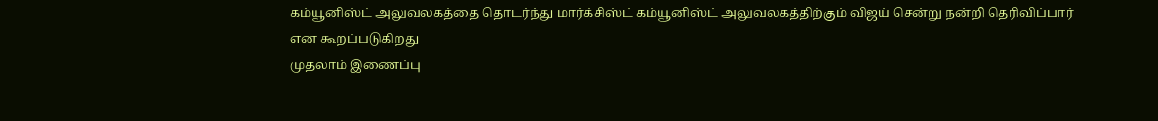கம்யூனிஸ்ட் அலுவலகத்தை தொடர்ந்து மார்க்சிஸ்ட் கம்யூனிஸ்ட் அலுவலகத்திற்கும் விஜய் சென்று நன்றி தெரிவிப்பார் என கூறப்படுகிறது
முதலாம் இணைப்பு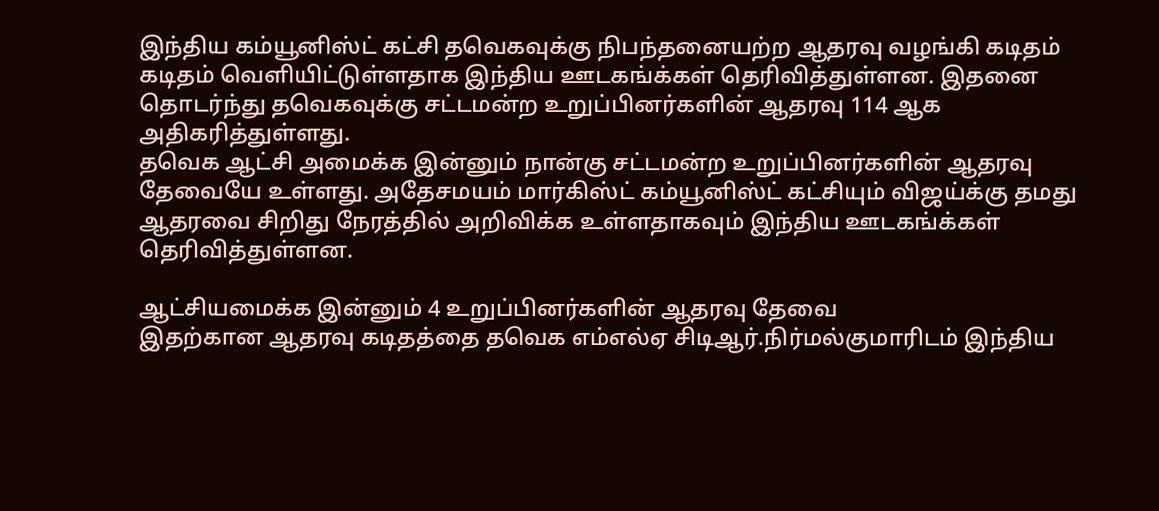இந்திய கம்யூனிஸ்ட் கட்சி தவெகவுக்கு நிபந்தனையற்ற ஆதரவு வழங்கி கடிதம் கடிதம் வெளியிட்டுள்ளதாக இந்திய ஊடகங்க்கள் தெரிவித்துள்ளன. இதனை தொடர்ந்து தவெகவுக்கு சட்டமன்ற உறுப்பினர்களின் ஆதரவு 114 ஆக அதிகரித்துள்ளது.
தவெக ஆட்சி அமைக்க இன்னும் நான்கு சட்டமன்ற உறுப்பினர்களின் ஆதரவு தேவையே உள்ளது. அதேசமயம் மார்கிஸ்ட் கம்யூனிஸ்ட் கட்சியும் விஜய்க்கு தமது ஆதரவை சிறிது நேரத்தில் அறிவிக்க உள்ளதாகவும் இந்திய ஊடகங்க்கள் தெரிவித்துள்ளன.

ஆட்சியமைக்க இன்னும் 4 உறுப்பினர்களின் ஆதரவு தேவை
இதற்கான ஆதரவு கடிதத்தை தவெக எம்எல்ஏ சிடிஆர்.நிர்மல்குமாரிடம் இந்திய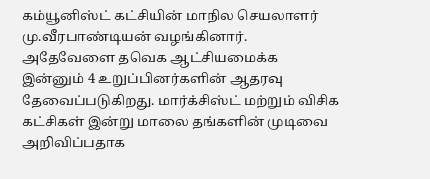கம்யூனிஸ்ட் கட்சியின் மாநில செயலாளர் மு.வீரபாண்டியன் வழங்கினார்.
அதேவேளை தவெக ஆட்சியமைக்க இன்னும் 4 உறுப்பினர்களின் ஆதரவு தேவைப்படுகிறது. மார்க்சிஸ்ட் மற்றும் விசிக கட்சிகள் இன்று மாலை தங்களின் முடிவை அறிவிப்பதாக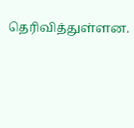தெரிவித்துள்ளன.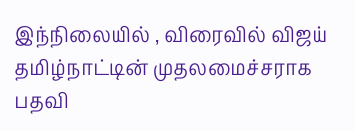இந்நிலையில் , விரைவில் விஜய் தமிழ்நாட்டின் முதலமைச்சராக பதவி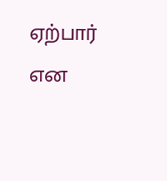ஏற்பார் என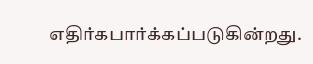எதிர்கபார்க்கப்படுகின்றது.